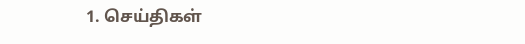1. செய்திகள்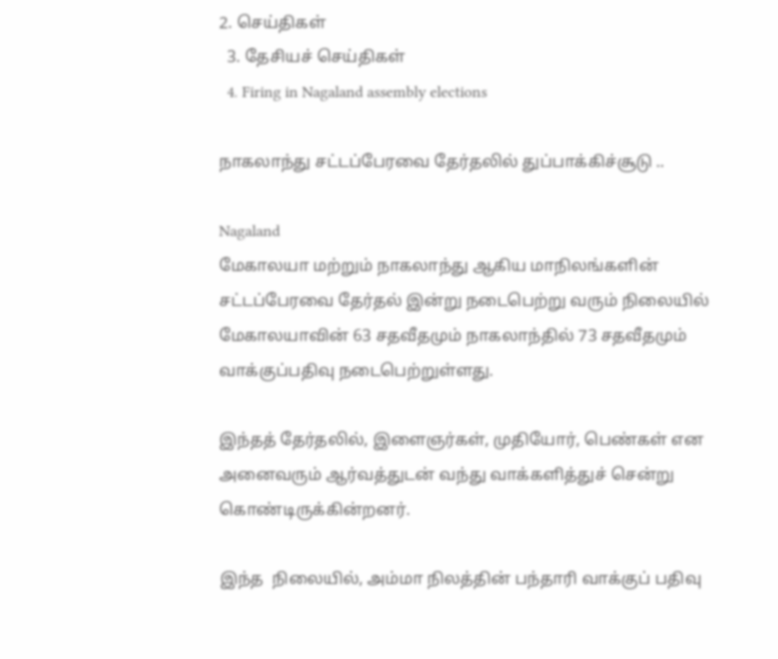2. செய்திகள்
  3. தேசியச் செய்திகள்
  4. Firing in Nagaland assembly elections

நாகலாந்து சட்டப்பேரவை தேர்தலில் துப்பாக்கிச்சூடு ..

Nagaland
மேகாலயா மற்றும் நாகலாந்து ஆகிய மாநிலங்களின் சட்டப்பேரவை தேர்தல் இன்று நடைபெற்று வரும் நிலையில் மேகாலயாவின் 63 சதவீதமும் நாகலாந்தில் 73 சதவீதமும் வாக்குப்பதிவு நடைபெற்றுள்ளது.

இந்தத் தேர்தலில், இளைஞர்கள், முதியோர், பெண்கள் என அனைவரும் ஆர்வத்துடன் வந்து வாக்களித்துச் சென்று கொண்டிருக்கின்றனர்.

இந்த  நிலையில், அம்மா நிலத்தின் பந்தாரி வாக்குப் பதிவு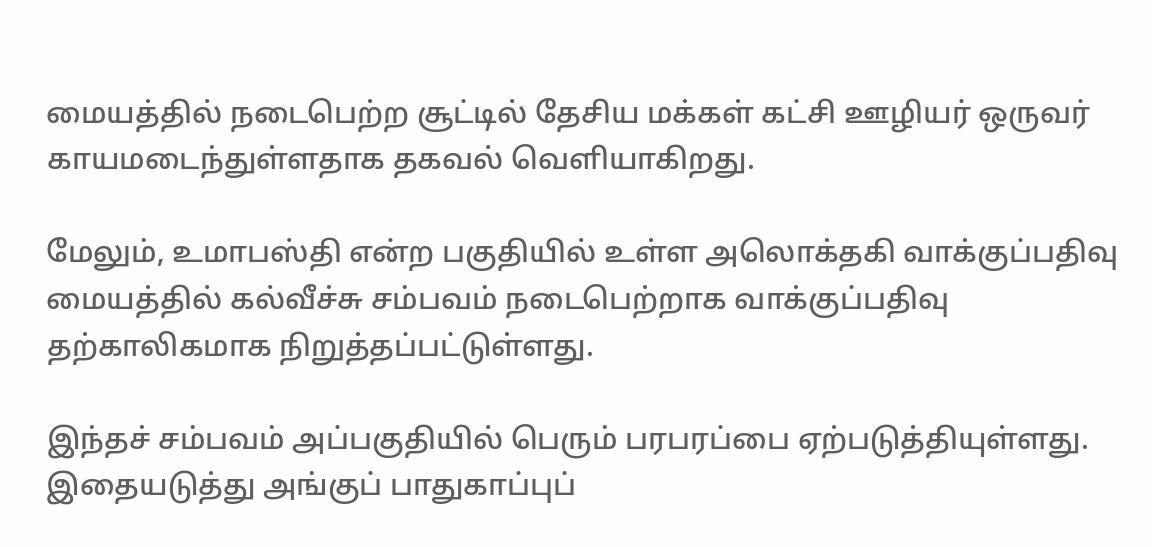மையத்தில் நடைபெற்ற சூட்டில் தேசிய மக்கள் கட்சி ஊழியர் ஒருவர் காயமடைந்துள்ளதாக தகவல் வெளியாகிறது.

மேலும், உமாபஸ்தி என்ற பகுதியில் உள்ள அலொக்தகி வாக்குப்பதிவு மையத்தில் கல்வீச்சு சம்பவம் நடைபெற்றாக வாக்குப்பதிவு தற்காலிகமாக நிறுத்தப்பட்டுள்ளது.

இந்தச் சம்பவம் அப்பகுதியில் பெரும் பரபரப்பை ஏற்படுத்தியுள்ளது. இதையடுத்து அங்குப் பாதுகாப்புப்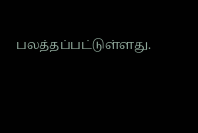பலத்தப்பட்டுள்ளது.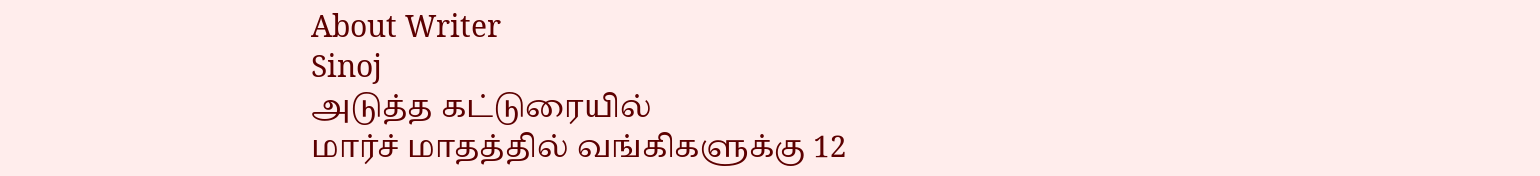About Writer
Sinoj
அடுத்த கட்டுரையில்
மார்ச் மாதத்தில் வங்கிகளுக்கு 12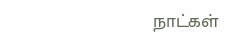நாட்கள்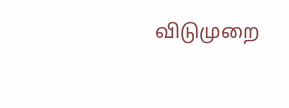விடுமுறை